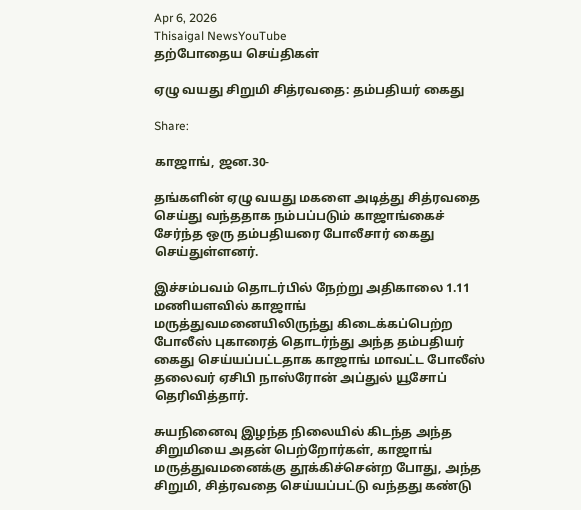Apr 6, 2026
Thisaigal NewsYouTube
தற்போதைய செய்திகள்

ஏழு வயது சிறுமி சித்ரவதை: தம்பதியர் கைது

Share:

காஜாங், ஜன.30-

தங்களின் ஏழு வயது மகளை அடித்து சித்ரவதை செய்து வந்ததாக நம்பப்படும் காஜாங்கைச் சேர்ந்த ஒரு தம்பதியரை போலீசார் கைது செய்துள்ளனர்.

இச்சம்பவம் தொடர்பில் நேற்று அதிகாலை 1.11 மணியளவில் காஜாங் மருத்துவமனையிலிருந்து கிடைக்கப்பெற்ற போலீஸ் புகாரைத் தொடர்ந்து அந்த தம்பதியர் கைது செய்யப்பட்டதாக காஜாங் மாவட்ட போலீஸ் தலைவர் ஏசிபி நாஸ்ரோன் அப்துல் யூசோப் தெரிவித்தார்.

சுயநினைவு இழந்த நிலையில் கிடந்த அந்த சிறுமியை அதன் பெற்றோர்கள், காஜாங் மருத்துவமனைக்கு தூக்கிச்சென்ற போது, அந்த சிறுமி, சித்ரவதை செய்யப்பட்டு வந்தது கண்டு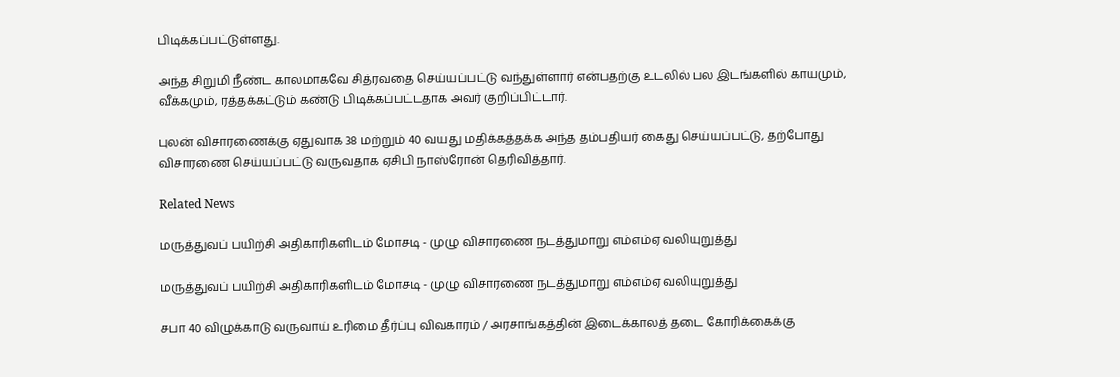பிடிக்கப்பட்டுள்ளது.

அந்த சிறுமி நீண்ட காலமாகவே சித்ரவதை செய்யப்பட்டு வந்துள்ளார் என்பதற்கு உடலில் பல இடங்களில் காயமும், வீக்கமும், ரத்தக்கட்டும் கண்டு பிடிக்கப்பட்டதாக அவர் குறிப்பிட்டார்.

புலன் விசாரணைக்கு ஏதுவாக 38 மற்றும் 40 வயது மதிக்கத்தக்க அந்த தம்பதியர் கைது செய்யப்பட்டு, தற்போது விசாரணை செய்யப்பட்டு வருவதாக ஏசிபி நாஸ்ரோன் தெரிவித்தார்.

Related News

மருத்துவப் பயிற்சி அதிகாரிகளிடம் மோசடி - முழு விசாரணை நடத்துமாறு எம்எம்ஏ வலியுறுத்து

மருத்துவப் பயிற்சி அதிகாரிகளிடம் மோசடி - முழு விசாரணை நடத்துமாறு எம்எம்ஏ வலியுறுத்து

சபா 40 விழுக்காடு வருவாய் உரிமை தீர்ப்பு விவகாரம் / அரசாங்கத்தின் இடைக்காலத் தடை கோரிக்கைக்கு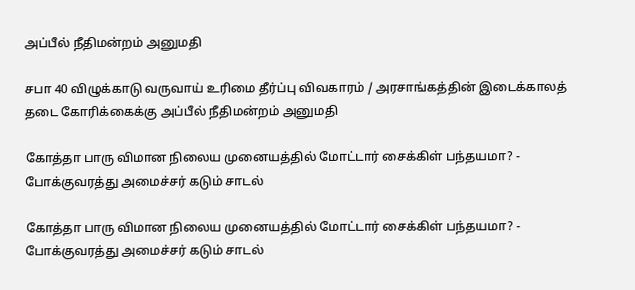அப்பீல் நீதிமன்றம் அனுமதி

சபா 40 விழுக்காடு வருவாய் உரிமை தீர்ப்பு விவகாரம் / அரசாங்கத்தின் இடைக்காலத் தடை கோரிக்கைக்கு அப்பீல் நீதிமன்றம் அனுமதி

கோத்தா பாரு விமான நிலைய முனையத்தில் மோட்டார் சைக்கிள் பந்தயமா? - போக்குவரத்து அமைச்சர் கடும் சாடல்

கோத்தா பாரு விமான நிலைய முனையத்தில் மோட்டார் சைக்கிள் பந்தயமா? - போக்குவரத்து அமைச்சர் கடும் சாடல்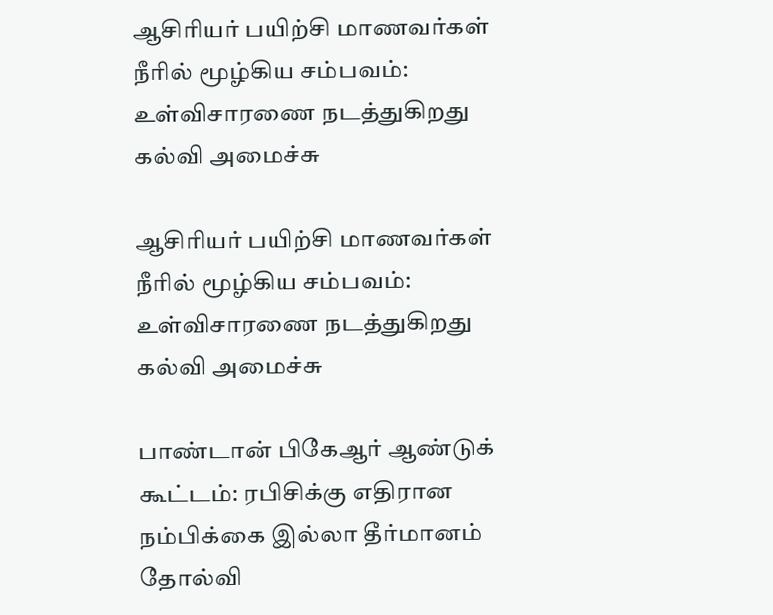ஆசிரியர் பயிற்சி மாணவர்கள் நீரில் மூழ்கிய சம்பவம்: உள்விசாரணை நடத்துகிறது கல்வி அமைச்சு

ஆசிரியர் பயிற்சி மாணவர்கள் நீரில் மூழ்கிய சம்பவம்: உள்விசாரணை நடத்துகிறது கல்வி அமைச்சு

பாண்டான் பிகேஆர் ஆண்டுக் கூட்டம்: ரபிசிக்கு எதிரான நம்பிக்கை இல்லா தீர்மானம் தோல்வி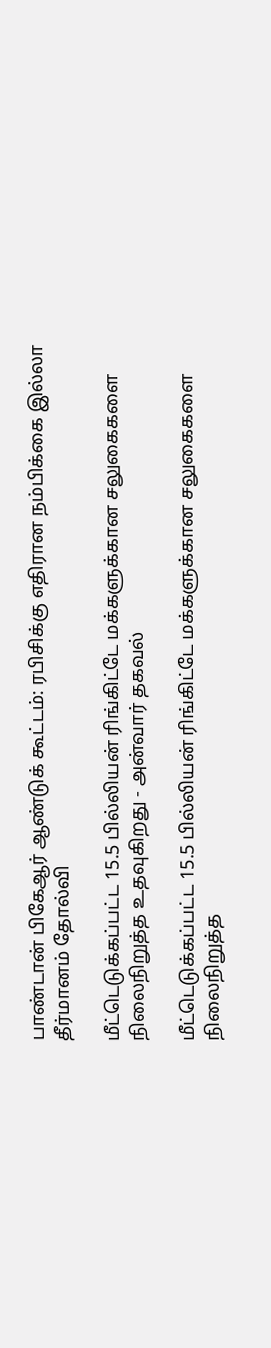பாண்டான் பிகேஆர் ஆண்டுக் கூட்டம்: ரபிசிக்கு எதிரான நம்பிக்கை இல்லா தீர்மானம் தோல்வி

மீட்டெடுக்கப்பட்ட 15.5 பில்லியன் ரிங்கிட்டே மக்களுக்கான சலுகைகளை நிலைநிறுத்த உதவுகிறது - அன்வார் தகவல்

மீட்டெடுக்கப்பட்ட 15.5 பில்லியன் ரிங்கிட்டே மக்களுக்கான சலுகைகளை நிலைநிறுத்த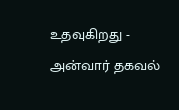உதவுகிறது - அன்வார் தகவல்